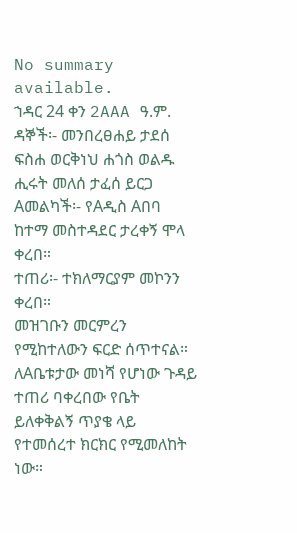No summary available.
ኀዳር 24 ቀን 2AAA ዓ.ም.
ዳኞች፡- መንበረፀሐይ ታደሰ ፍስሐ ወርቅነህ ሐጎስ ወልዱ ሒሩት መለሰ ታፈሰ ይርጋ Aመልካች፡- የAዲስ Aበባ ከተማ መስተዳደር ታረቀኝ ሞላ ቀረበ።
ተጠሪ፡- ተክለማርያም መኮንን ቀረበ።
መዝገቡን መርምረን የሚከተለውን ፍርድ ሰጥተናል።
ለAቤቱታው መነሻ የሆነው ጉዳይ ተጠሪ ባቀረበው የቤት ይለቀቅልኝ ጥያቄ ላይ የተመሰረተ ክርክር የሚመለከት ነው።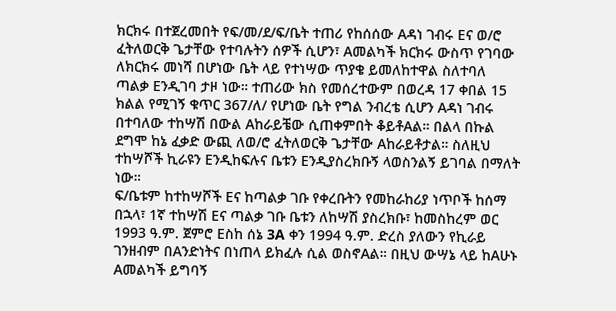ክርክሩ በተጀረመበት የፍ/መ/ደ/ፍ/ቤት ተጠሪ የከሰሰው Aዳነ ገብሩ Eና ወ/ሮ ፈትለወርቅ ጌታቸው የተባሉትን ሰዎች ሲሆን፣ Aመልካች ክርክሩ ውስጥ የገባው ለክርክሩ መነሻ በሆነው ቤት ላይ የተነሣው ጥያቄ ይመለከተዋል ስለተባለ ጣልቃ Eንዲገባ ታዞ ነው። ተጠሪው ክስ የመሰረተውም በወረዳ 17 ቀበል 15 ክልል የሚገኝ ቁጥር 367/ለ/ የሆነው ቤት የግል ንብረቴ ሲሆን Aዳነ ገብሩ በተባለው ተከሣሽ በውል Aከራይቼው ሲጠቀምበት ቆይቶAል። በልላ በኩል ደግሞ ከኔ ፈቃድ ውጪ ለወ/ሮ ፈትለወርቅ ጌታቸው Aከራይቶታል። ስለዚህ ተከሣሾች ኪራዩን Eንዲከፍሉና ቤቱን Eንዲያስረክቡኝ ላወስንልኝ ይገባል በማለት ነው።
ፍ/ቤቱም ከተከሣሾች Eና ከጣልቃ ገቡ የቀረቡትን የመከራከሪያ ነጥቦች ከሰማ በኋላ፣ 1ኛ ተከሣሽ Eና ጣልቃ ገቡ ቤቱን ለከሣሽ ያስረክቡ፣ ከመስከረም ወር 1993 ዓ.ም. ጀምሮ Eስከ ሰኔ 3A ቀን 1994 ዓ.ም. ድረስ ያለውን የኪራይ ገንዘብም በAንድነትና በነጠላ ይክፈሉ ሲል ወስኖAል። በዚህ ውሣኔ ላይ ከAሁኑ Aመልካች ይግባኝ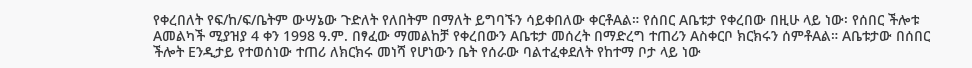የቀረበለት የፍ/ከ/ፍ/ቤትም ውሣኔው ጉድለት የለበትም በማለት ይግባኙን ሳይቀበለው ቀርቶAል። የሰበር Aቤቱታ የቀረበው በዚሁ ላይ ነው፡ የሰበር ችሎቱ Aመልካች ሚያዝያ 4 ቀን 1998 ዓ.ም. በፃፈው ማመልከቻ የቀረበውን Aቤቱታ መሰረት በማድረግ ተጠሪን Aስቀርቦ ክርክሩን ሰምቶAል። Aቤቱታው በሰበር ችሎት Eንዲታይ የተወሰነው ተጠሪ ለክርክሩ መነሻ የሆነውን ቤት የሰራው ባልተፈቀደለት የከተማ ቦታ ላይ ነው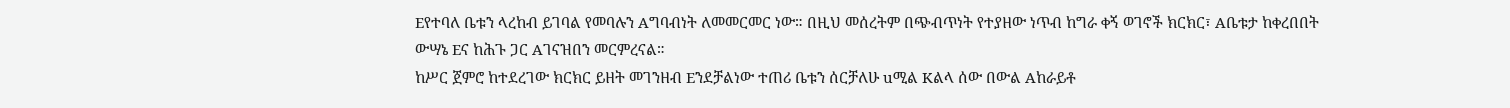Eየተባለ ቤቱን ላረከብ ይገባል የመባሉን Aግባብነት ለመመርመር ነው። በዚህ መሰረትም በጭብጥነት የተያዘው ነጥብ ከግራ ቀኝ ወገኖች ክርክር፣ Aቤቱታ ከቀረበበት ውሣኔ Eና ከሕጉ ጋር Aገናዝበን መርምረናል።
ከሥር ጀምሮ ከተደረገው ክርክር ይዘት መገንዘብ Eንደቻልነው ተጠሪ ቤቱን ሰርቻለሁ uሚል Kልላ ሰው በውል Aከራይቶ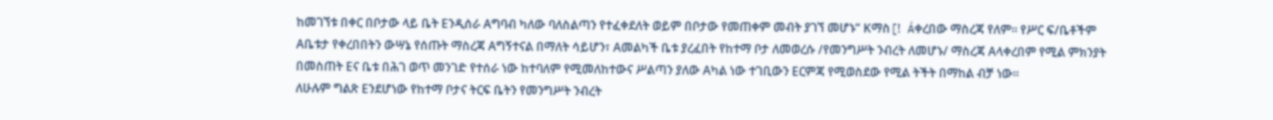ከመገኘቱ በቀር በቦታው ላይ ቤት Eንዲሰራ Aግባብ ካለው ባለስልጣን የተፈቀደለት ወይም በቦታው የመጠቀም መብት ያገኘ መሆኑ” Kማስ[ǃ Áቀረበው ማስረጃ የለም። የሥር ፍ/ቤቶችም Aቤቱታ የቀረበበትን ውሣኔ የሰጡት ማስረጃ Aግኝተናል በማለት ሳይሆን፣ Aመልካች ቤቱ ያረፈበት የከተማ ቦታ ለመወረሱ /የመንግሥት ንብረት ለመሆኑ/ ማስረጃ Aላቀረበም የሚል ምክንያት በመስጠት Eና ቤቱ በሕገ ወጥ መንገድ የተሰራ ነው ከተባለም የሚመለከተውና ሥልጣን ያለው Aካል ነው ተገቢውን Eርምጃ የሚወስደው የሚል ትችት በማከል ብቻ ነው።
ለሁሉም ግልጽ Eንደሆነው የከተማ ቦታና ትርፍ ቤትን የመንግሥት ንብረት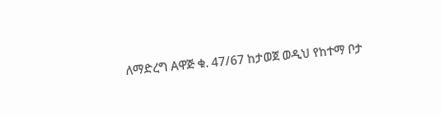ለማድረግ Aዋጅ ቁ. 47/67 ከታወጀ ወዲህ የከተማ ቦታ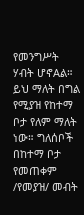የመንግሥት ሃብት ሆኖAል። ይህ ማለት በግል የሚያዝ የከተማ ቦታ የለም ማለት ነው። ግለሰቦች በከተማ ቦታ የመጠቀም /የመያዝ/ መብት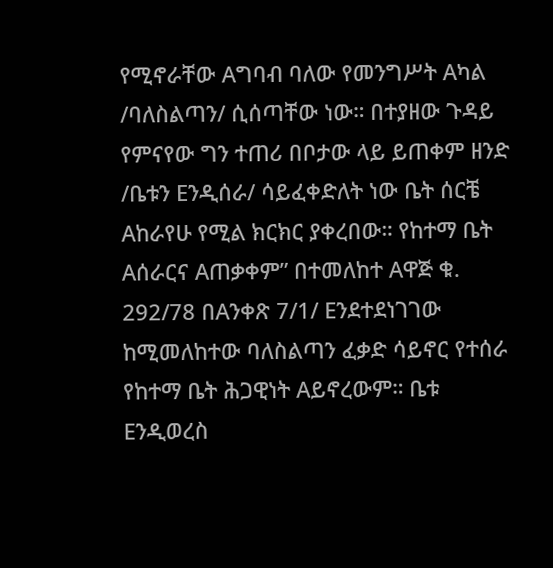የሚኖራቸው Aግባብ ባለው የመንግሥት Aካል /ባለስልጣን/ ሲሰጣቸው ነው። በተያዘው ጉዳይ የምናየው ግን ተጠሪ በቦታው ላይ ይጠቀም ዘንድ /ቤቱን Eንዲሰራ/ ሳይፈቀድለት ነው ቤት ሰርቼ Aከራየሁ የሚል ክርክር ያቀረበው። የከተማ ቤት Aሰራርና Aጠቃቀም” በተመለከተ Aዋጅ ቁ. 292/78 በAንቀጽ 7/1/ Eንደተደነገገው ከሚመለከተው ባለስልጣን ፈቃድ ሳይኖር የተሰራ የከተማ ቤት ሕጋዊነት Aይኖረውም። ቤቱ Eንዲወረስ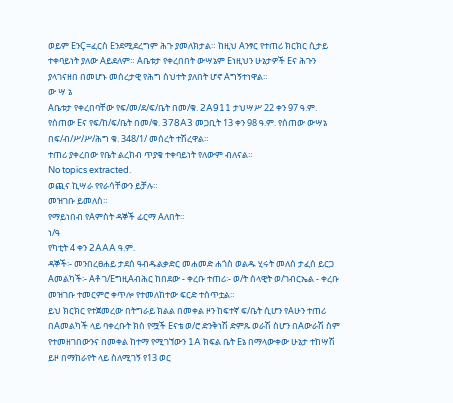ወይም EንÇ=ፈርስ Eንደሚደረግም ሕጉ ያመለክታል። ከዚህ Aንፃር የተጠሪ ክርክር ሲታይ ተቀባይነት ያለው Aይደለም። Aቤቱታ የቀረበበት ውሣኔም Eነዚህን ሁኔታዎች Eና ሕጉን ያላገናዘበ በመሆኑ መሰረታዊ የሕግ ስህተት ያለበት ሆኖ Aግኝተነዋል።
ው ሣ ኔ
Aቤቱታ የቀረበባቸው የፍ/መ/ደ/ፍ/ቤት በመ/ቁ. 2A911 ታህሣሥ 22 ቀን 97 ዓ.ም. የሰጠው Eና የፍ/ከ/ፍ/ቤት በመ/ቁ. 378A3 መጋቢት 13 ቀን 98 ዓ.ም. የሰጠው ውሣኔ በፍ/ብ/ሥ/ሥ/ሕግ ቁ. 348/1/ መሰረት ተሽረዋል።
ተጠሪ ያቀረበው የቤት ልረከብ ጥያቄ ተቀባይነት የለውም ብለናል።
No topics extracted.
ወጪና ኪሣራ የየራሳቸውን ይቻሉ።
መዝገቡ ይመለስ።
የማይነበብ የAምስት ዳኞች ፊርማ Aለበት።
ነ/ዓ
የካቲት 4 ቀን 2AAA ዓ.ም.
ዳኞች፡- መንበረፀሐይ ታደሰ ዓብዱልቃድር መሐመድ ሐጎስ ወልዱ ሂሩት መለሰ ታፈሰ ይርጋ Aመልካች፡- Aቶ ገ/EግዚAብሕር ከበደው - ቀረቡ ተጠሪ፡- ወ/ት ሰላዊት ወ/ገብርኤል - ቀረቡ መዝገቡ ተመርምሮ ቀጥሎ የተመለከተው ፍርድ ተሰጥቷል።
ይህ ክርክር የተጀመረው በትግራይ ክልል በመቀል ዞን ከፍተኛ ፍ/ቤት ሲሆን የAሁን ተጠሪ በAመልካች ላይ ባቀረቡት ክስ የሟች Eናቴ ወ/ሮ ድንቅነሽ ድምጹ ወራሽ ስሆን በAውራሽ ስም የተመዘገበውንና በመቀል ከተማ የሚገኘውን 1A ክፍል ቤት Eኔ በማላውቀው ሁኔታ ተከሣሽ ይዞ በማከራየት ላይ ስለሚገኝ የ13 ወር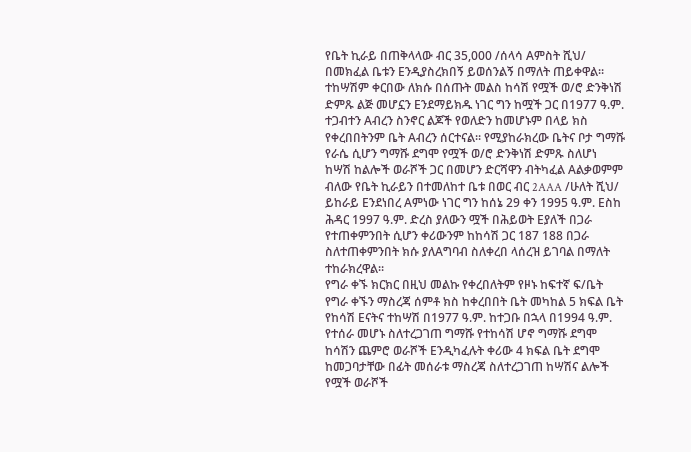የቤት ኪራይ በጠቅላላው ብር 35,000 /ሰላሳ Aምስት ሺህ/ በመክፈል ቤቱን Eንዲያስረክበኝ ይወሰንልኝ በማለት ጠይቀዋል።
ተከሣሽም ቀርበው ለክሱ በሰጡት መልስ ከሳሽ የሟች ወ/ሮ ድንቅነሽ ድምጹ ልጅ መሆኗን Eንደማይክዱ ነገር ግን ከሟች ጋር በ1977 ዓ.ም.
ተጋብተን Aብረን ስንኖር ልጆች የወለድን ከመሆኑም በላይ ክስ የቀረበበትንም ቤት Aብረን ሰርተናል። የሚያከራክረው ቤትና ቦታ ግማሹ የራሴ ሲሆን ግማሹ ደግሞ የሟች ወ/ሮ ድንቅነሽ ድምጹ ስለሆነ ከሣሽ ከልሎች ወራሾች ጋር በመሆን ድርሻዋን ብትካፈል Aልቃወምም ብለው የቤት ኪራይን በተመለከተ ቤቱ በወር ብር 2AAA /ሁለት ሺህ/ ይከራይ Eንደነበረ Aምነው ነገር ግን ከሰኔ 29 ቀን 1995 ዓ.ም. Eስከ ሕዳር 1997 ዓ.ም. ድረስ ያለውን ሟች በሕይወት Eያለች በጋራ የተጠቀምንበት ሲሆን ቀሪውንም ከከሳሽ ጋር 187 188 በጋራ ስለተጠቀምንበት ክሱ ያለAግባብ ስለቀረበ ላሰረዝ ይገባል በማለት ተከራክረዋል።
የግራ ቀኙ ክርክር በዚህ መልኩ የቀረበለትም የዞኑ ከፍተኛ ፍ/ቤት የግራ ቀኙን ማስረጃ ሰምቶ ክስ ከቀረበበት ቤት መካከል 5 ክፍል ቤት የከሳሽ Eናትና ተከሣሽ በ1977 ዓ.ም. ከተጋቡ በኋላ በ1994 ዓ.ም. የተሰራ መሆኑ ስለተረጋገጠ ግማሹ የተከሳሽ ሆኖ ግማሹ ደግሞ ከሳሽን ጨምሮ ወራሾች Eንዲካፈሉት ቀሪው 4 ክፍል ቤት ደግሞ ከመጋባታቸው በፊት መሰራቱ ማስረጃ ስለተረጋገጠ ከሣሽና ልሎች የሟች ወራሾች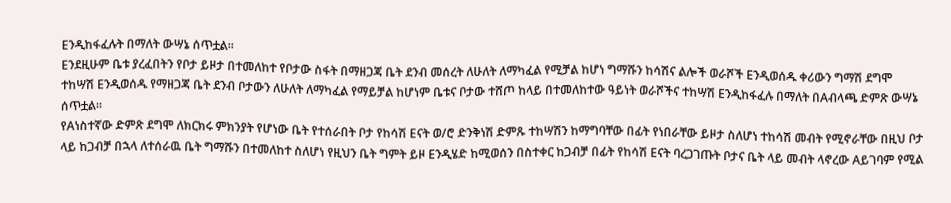Eንዲከፋፈሉት በማለት ውሣኔ ሰጥቷል።
Eንደዚሁም ቤቱ ያረፈበትን የቦታ ይዞታ በተመለከተ የቦታው ስፋት በማዘጋጃ ቤት ደንብ መሰረት ለሁለት ለማካፈል የሚቻል ከሆነ ግማሹን ከሳሽና ልሎች ወራሾች Eንዲወሰዱ ቀሪውን ግማሽ ደግሞ ተከሣሽ Eንዲወሰዱ የማዘጋጃ ቤት ደንብ ቦታውን ለሁለት ለማካፈል የማይቻል ከሆነም ቤቱና ቦታው ተሸጦ ከላይ በተመለከተው ዓይነት ወራሾችና ተከሣሽ Eንዲከፋፈሉ በማለት በAብላጫ ድምጽ ውሣኔ ሰጥቷል።
የAነስተኛው ድምጽ ደግሞ ለክርክሩ ምክንያት የሆነው ቤት የተሰራበት ቦታ የከሳሽ Eናት ወ/ሮ ድንቅነሽ ድምጹ ተከሣሽን ከማግባቸው በፊት የነበራቸው ይዞታ ስለሆነ ተከሳሽ መብት የሚኖራቸው በዚህ ቦታ ላይ ከጋብቻ በኋላ ለተሰራዉ ቤት ግማሹን በተመለከተ ስለሆነ የዚህን ቤት ግምት ይዞ Eንዲሄድ ከሚወሰን በስተቀር ከጋብቻ በፊት የከሳሽ Eናት ባረጋገጡት ቦታና ቤት ላይ መብት ላኖረው Aይገባም የሚል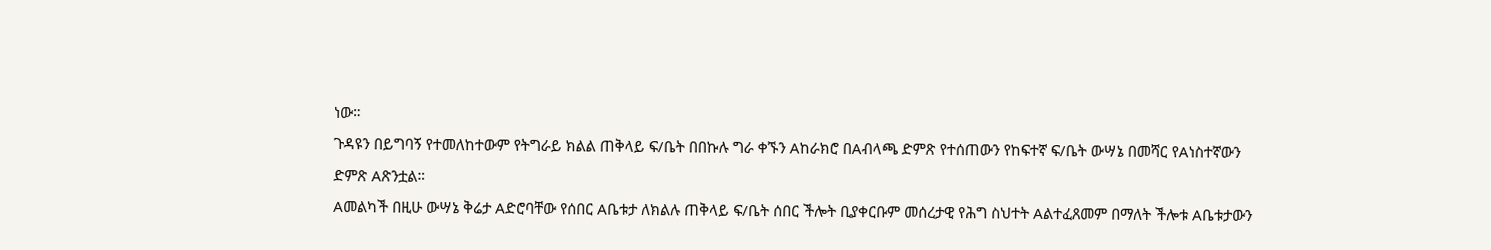ነው።
ጉዳዩን በይግባኝ የተመለከተውም የትግራይ ክልል ጠቅላይ ፍ/ቤት በበኩሉ ግራ ቀኙን Aከራክሮ በAብላጫ ድምጽ የተሰጠውን የከፍተኛ ፍ/ቤት ውሣኔ በመሻር የAነስተኛውን ድምጽ Aጽንቷል።
Aመልካች በዚሁ ውሣኔ ቅሬታ Aድሮባቸው የሰበር Aቤቱታ ለክልሉ ጠቅላይ ፍ/ቤት ሰበር ችሎት ቢያቀርቡም መሰረታዊ የሕግ ስህተት Aልተፈጸመም በማለት ችሎቱ Aቤቱታውን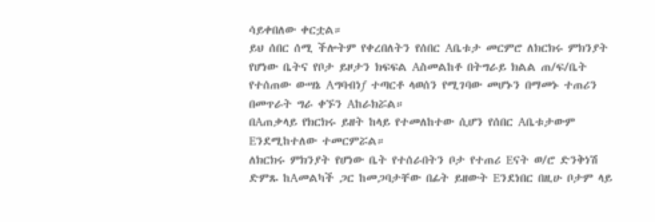ሳይቀበለው ቀርቷል።
ይህ ሰበር ሰሚ ችሎትም የቀረበለትን የሰበር Aቤቱታ መርምሮ ለክርክሩ ምክንያት የሆነው ቤትና የቦታ ይዞታን ክፍፍል Aስመልከቶ በትግራይ ክልል ጠ/ፍ/ቤት የተሰጠው ውሣኔ Aግባብነƒ ተጣርቶ ላወሰን የሚገባው መሆኑን በማመኑ ተጠሪን በመጥራት ግራ ቀኙን Aከራክሯል።
በAጠቃላይ የክርክሩ ይዘት ከላይ የተመለከተው ሲሆን የሰበር Aቤቱታውም Eንደሚከተለው ተመርምሯል።
ለክርክሩ ምክንያት የሆነው ቤት የተሰራበትን ቦታ የተጠሪ Eናት ወ/ሮ ድንቅነሽ ድምጹ ከAመልካች ጋር ከመጋባታቸው በፊት ይዘውት Eንደነበር በዚሁ ቦታም ላይ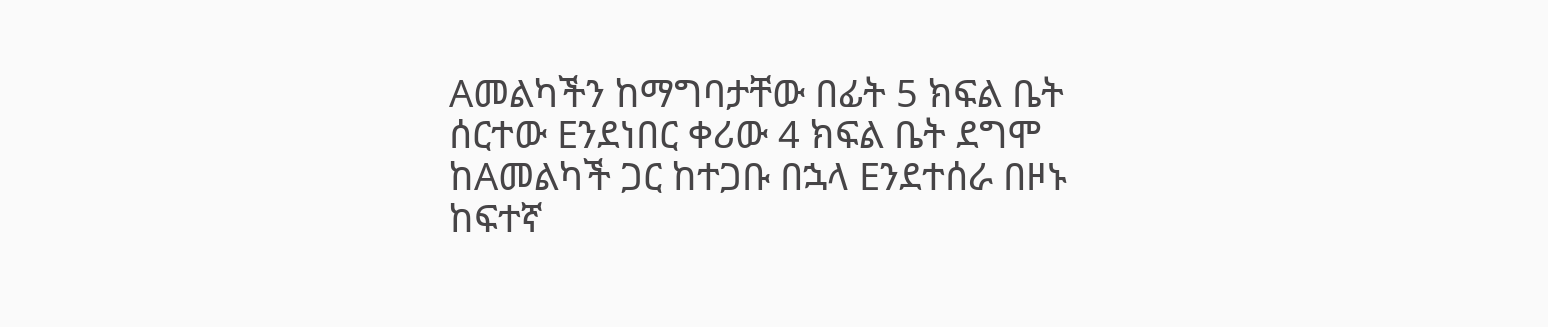Aመልካችን ከማግባታቸው በፊት 5 ክፍል ቤት ሰርተው Eንደነበር ቀሪው 4 ክፍል ቤት ደግሞ ከAመልካች ጋር ከተጋቡ በኋላ Eንደተሰራ በዞኑ ከፍተኛ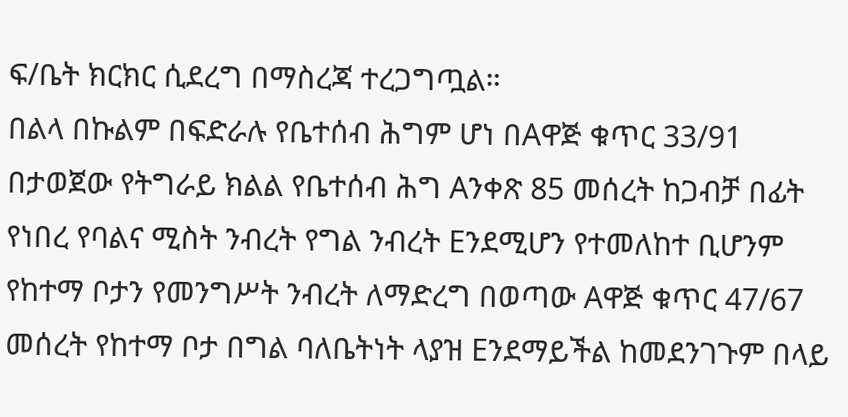ፍ/ቤት ክርክር ሲደረግ በማስረጃ ተረጋግጧል።
በልላ በኩልም በፍድራሉ የቤተሰብ ሕግም ሆነ በAዋጅ ቁጥር 33/91 በታወጀው የትግራይ ክልል የቤተሰብ ሕግ Aንቀጽ 85 መሰረት ከጋብቻ በፊት የነበረ የባልና ሚስት ንብረት የግል ንብረት Eንደሚሆን የተመለከተ ቢሆንም የከተማ ቦታን የመንግሥት ንብረት ለማድረግ በወጣው Aዋጅ ቁጥር 47/67 መሰረት የከተማ ቦታ በግል ባለቤትነት ላያዝ Eንደማይችል ከመደንገጉም በላይ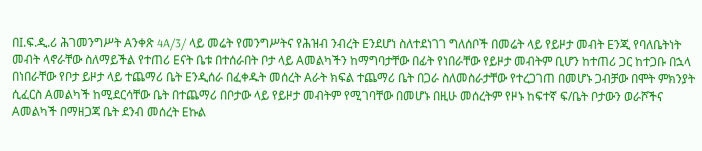በI.ፍ.ዲ.ሪ ሕገመንግሥት Aንቀጽ 4A/3/ ላይ መሬት የመንግሥትና የሕዝብ ንብረት Eንደሆነ ስለተደነገገ ግለሰቦች በመሬት ላይ የይዞታ መብት Eንጂ የባለቤትነት መብት ላኖራቸው ስለማይችል የተጠሪ Eናት ቤቱ በተሰራበት ቦታ ላይ Aመልካችን ከማግባታቸው በፊት የነበራቸው የይዞታ መብትም ቢሆን ከተጠሪ ጋር ከተጋቡ በኋላ በነበራቸው የቦታ ይዞታ ላይ ተጨማሪ ቤት Eንዲሰራ በፈቀዱት መሰረት Aራት ክፍል ተጨማሪ ቤት በጋራ ስለመስራታቸው የተረጋገጠ በመሆኑ ጋብቻው በሞት ምክንያት ሲፈርስ Aመልካች ከሚደርሳቸው ቤት በተጨማሪ በቦታው ላይ የይዞታ መብትም የሚገባቸው በመሆኑ በዚሁ መሰረትም የዞኑ ከፍተኛ ፍ/ቤት ቦታውን ወራሾችና Aመልካች በማዘጋጃ ቤት ደንብ መሰረት Eኩል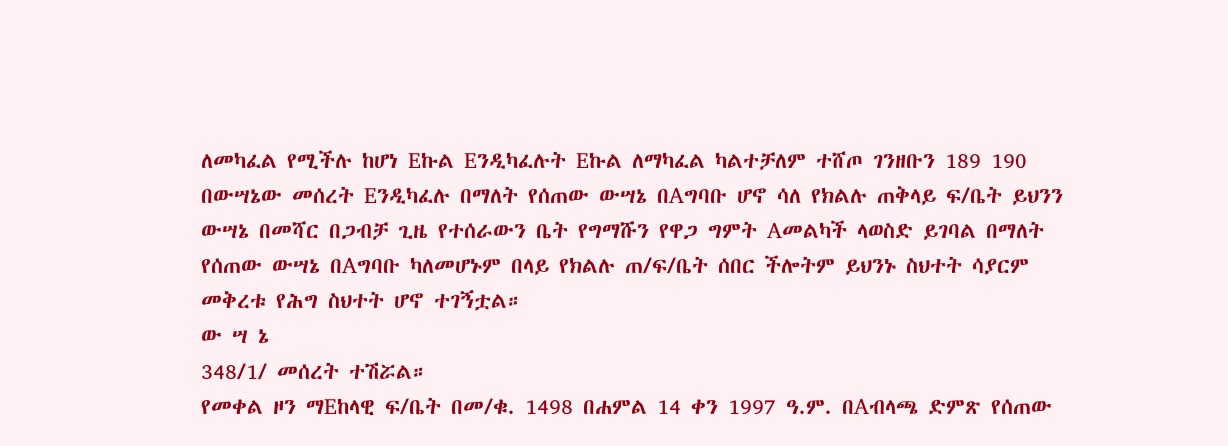ለመካፈል የሚችሉ ከሆነ Eኩል Eንዲካፈሉት Eኩል ለማካፈል ካልተቻለም ተሸጦ ገንዘቡን 189 190 በውሣኔው መሰረት Eንዲካፈሉ በማለት የሰጠው ውሣኔ በAግባቡ ሆኖ ሳለ የክልሉ ጠቅላይ ፍ/ቤት ይህንን ውሣኔ በመሻር በጋብቻ ጊዜ የተሰራውን ቤት የግማሹን የዋጋ ግምት Aመልካች ላወስድ ይገባል በማለት የሰጠው ውሣኔ በAግባቡ ካለመሆኑም በላይ የክልሉ ጠ/ፍ/ቤት ሰበር ችሎትም ይህንኑ ስህተት ሳያርም መቅረቱ የሕግ ስህተት ሆኖ ተገኝቷል።
ው ሣ ኔ
348/1/ መሰረት ተሽሯል።
የመቀል ዞን ማEከላዊ ፍ/ቤት በመ/ቁ. 1498 በሐምል 14 ቀን 1997 ዓ.ም. በAብላጫ ድምጽ የሰጠው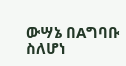ውሣኔ በAግባቡ ስለሆነ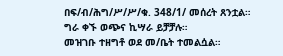በፍ/ብ/ሕግ/ሥ/ሥ/ቁ. 348/1/ መሰረት ጸንቷል።
ግራ ቀኙ ወጭና ኪሣራ ይቻቻሉ።
መዝገቡ ተዘግቶ ወደ መ/ቤት ተመልሷል።